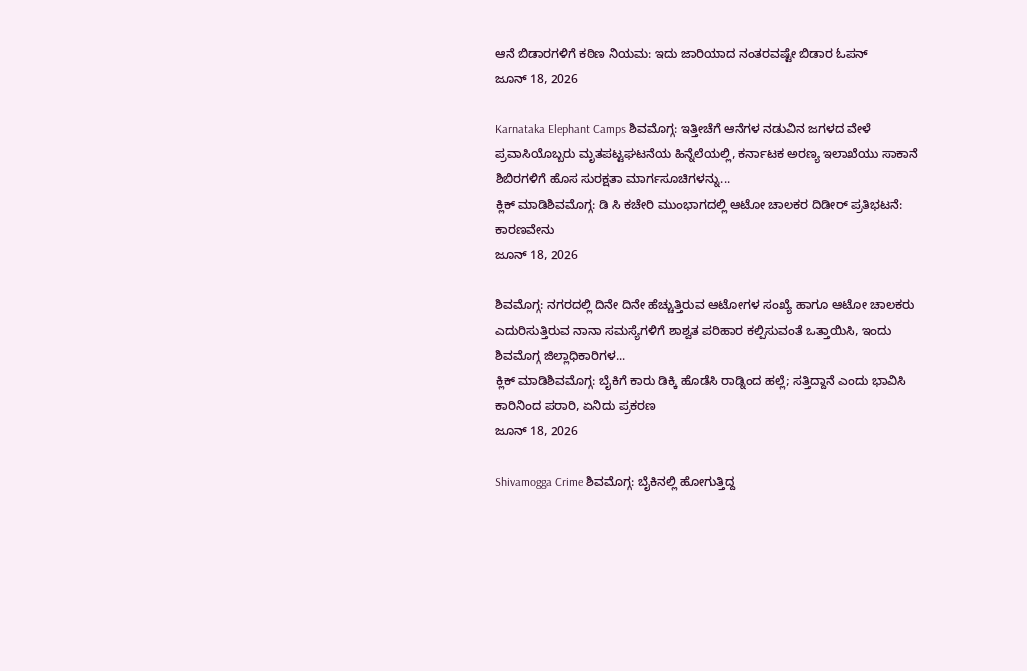ಆನೆ ಬಿಡಾರಗಳಿಗೆ ಕಠಿಣ ನಿಯಮ: ಇದು ಜಾರಿಯಾದ ನಂತರವಷ್ಟೇ ಬಿಡಾರ ಓಪನ್
ಜೂನ್ 18, 2026

Karnataka Elephant Camps ಶಿವಮೊಗ್ಗ: ಇತ್ತೀಚೆಗೆ ಆನೆಗಳ ನಡುವಿನ ಜಗಳದ ವೇಳೆ ಪ್ರವಾಸಿಯೊಬ್ಬರು ಮೃತಪಟ್ಟಘಟನೆಯ ಹಿನ್ನೆಲೆಯಲ್ಲಿ, ಕರ್ನಾಟಕ ಅರಣ್ಯ ಇಲಾಖೆಯು ಸಾಕಾನೆ ಶಿಬಿರಗಳಿಗೆ ಹೊಸ ಸುರಕ್ಷತಾ ಮಾರ್ಗಸೂಚಿಗಳನ್ನು...
ಕ್ಲಿಕ್ ಮಾಡಿಶಿವಮೊಗ್ಗ: ಡಿ ಸಿ ಕಚೇರಿ ಮುಂಭಾಗದಲ್ಲಿ ಆಟೋ ಚಾಲಕರ ದಿಡೀರ್ ಪ್ರತಿಭಟನೆ: ಕಾರಣವೇನು
ಜೂನ್ 18, 2026

ಶಿವಮೊಗ್ಗ: ನಗರದಲ್ಲಿ ದಿನೇ ದಿನೇ ಹೆಚ್ಚುತ್ತಿರುವ ಆಟೋಗಳ ಸಂಖ್ಯೆ ಹಾಗೂ ಆಟೋ ಚಾಲಕರು ಎದುರಿಸುತ್ತಿರುವ ನಾನಾ ಸಮಸ್ಯೆಗಳಿಗೆ ಶಾಶ್ವತ ಪರಿಹಾರ ಕಲ್ಪಿಸುವಂತೆ ಒತ್ತಾಯಿಸಿ, ಇಂದು ಶಿವಮೊಗ್ಗ ಜಿಲ್ಲಾಧಿಕಾರಿಗಳ...
ಕ್ಲಿಕ್ ಮಾಡಿಶಿವಮೊಗ್ಗ: ಬೈಕಿಗೆ ಕಾರು ಡಿಕ್ಕಿ ಹೊಡೆಸಿ ರಾಡ್ನಿಂದ ಹಲ್ಲೆ; ಸತ್ತಿದ್ದಾನೆ ಎಂದು ಭಾವಿಸಿ ಕಾರಿನಿಂದ ಪರಾರಿ, ಏನಿದು ಪ್ರಕರಣ
ಜೂನ್ 18, 2026

Shivamogga Crime ಶಿವಮೊಗ್ಗ: ಬೈಕಿನಲ್ಲಿ ಹೋಗುತ್ತಿದ್ದ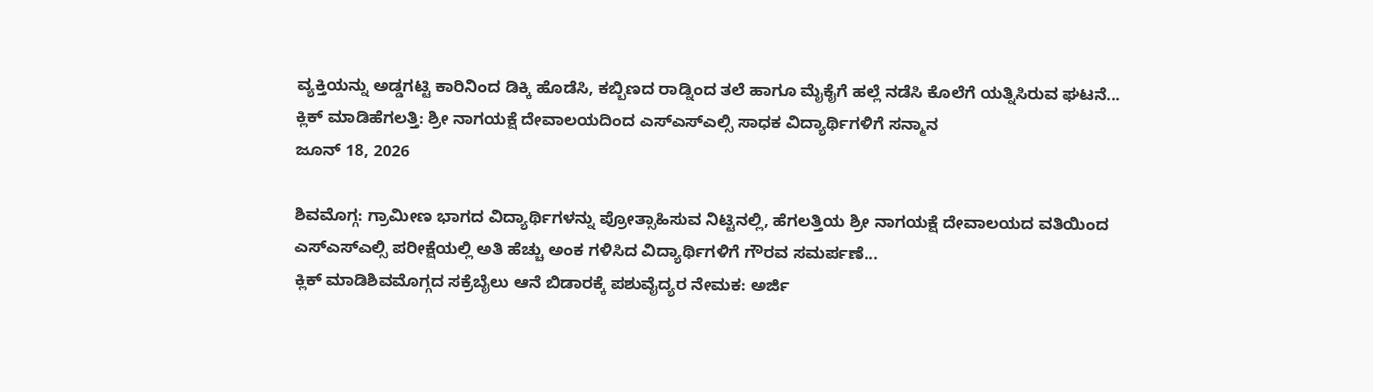ವ್ಯಕ್ತಿಯನ್ನು ಅಡ್ಡಗಟ್ಟಿ ಕಾರಿನಿಂದ ಡಿಕ್ಕಿ ಹೊಡೆಸಿ, ಕಬ್ಬಿಣದ ರಾಡ್ನಿಂದ ತಲೆ ಹಾಗೂ ಮೈಕೈಗೆ ಹಲ್ಲೆ ನಡೆಸಿ ಕೊಲೆಗೆ ಯತ್ನಿಸಿರುವ ಘಟನೆ...
ಕ್ಲಿಕ್ ಮಾಡಿಹೆಗಲತ್ತಿ: ಶ್ರೀ ನಾಗಯಕ್ಷೆ ದೇವಾಲಯದಿಂದ ಎಸ್ಎಸ್ಎಲ್ಸಿ ಸಾಧಕ ವಿದ್ಯಾರ್ಥಿಗಳಿಗೆ ಸನ್ಮಾನ
ಜೂನ್ 18, 2026

ಶಿವಮೊಗ್ಗ: ಗ್ರಾಮೀಣ ಭಾಗದ ವಿದ್ಯಾರ್ಥಿಗಳನ್ನು ಪ್ರೋತ್ಸಾಹಿಸುವ ನಿಟ್ಟಿನಲ್ಲಿ, ಹೆಗಲತ್ತಿಯ ಶ್ರೀ ನಾಗಯಕ್ಷೆ ದೇವಾಲಯದ ವತಿಯಿಂದ ಎಸ್ಎಸ್ಎಲ್ಸಿ ಪರೀಕ್ಷೆಯಲ್ಲಿ ಅತಿ ಹೆಚ್ಚು ಅಂಕ ಗಳಿಸಿದ ವಿದ್ಯಾರ್ಥಿಗಳಿಗೆ ಗೌರವ ಸಮರ್ಪಣೆ...
ಕ್ಲಿಕ್ ಮಾಡಿಶಿವಮೊಗ್ಗದ ಸಕ್ರೆಬೈಲು ಆನೆ ಬಿಡಾರಕ್ಕೆ ಪಶುವೈದ್ಯರ ನೇಮಕ: ಅರ್ಜಿ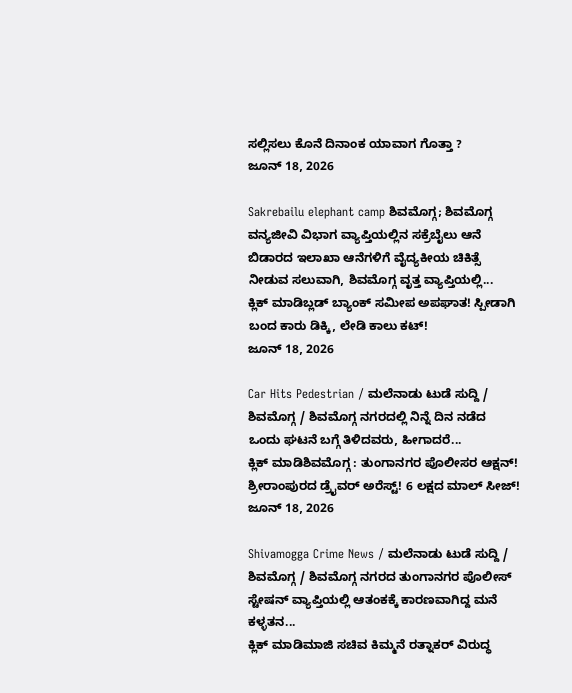ಸಲ್ಲಿಸಲು ಕೊನೆ ದಿನಾಂಕ ಯಾವಾಗ ಗೊತ್ತಾ ?
ಜೂನ್ 18, 2026

Sakrebailu elephant camp ಶಿವಮೊಗ್ಗ; ಶಿವಮೊಗ್ಗ ವನ್ಯಜೀವಿ ವಿಭಾಗ ವ್ಯಾಪ್ತಿಯಲ್ಲಿನ ಸಕ್ರೆಬೈಲು ಆನೆ ಬಿಡಾರದ ಇಲಾಖಾ ಆನೆಗಳಿಗೆ ವೈದ್ಯಕೀಯ ಚಿಕಿತ್ಸೆ ನೀಡುವ ಸಲುವಾಗಿ, ಶಿವಮೊಗ್ಗ ವೃತ್ತ ವ್ಯಾಪ್ತಿಯಲ್ಲಿ...
ಕ್ಲಿಕ್ ಮಾಡಿಬ್ಲಡ್ ಬ್ಯಾಂಕ್ ಸಮೀಪ ಅಪಘಾತ! ಸ್ಪೀಡಾಗಿ ಬಂದ ಕಾರು ಡಿಕ್ಕಿ, ಲೇಡಿ ಕಾಲು ಕಟ್!
ಜೂನ್ 18, 2026

Car Hits Pedestrian / ಮಲೆನಾಡು ಟುಡೆ ಸುದ್ದಿ / ಶಿವಮೊಗ್ಗ / ಶಿವಮೊಗ್ಗ ನಗರದಲ್ಲಿ ನಿನ್ನೆ ದಿನ ನಡೆದ ಒಂದು ಘಟನೆ ಬಗ್ಗೆ ತಿಳಿದವರು, ಹೀಗಾದರೆ...
ಕ್ಲಿಕ್ ಮಾಡಿಶಿವಮೊಗ್ಗ : ತುಂಗಾನಗರ ಪೊಲೀಸರ ಆಕ್ಷನ್! ಶ್ರೀರಾಂಪುರದ ಡ್ರೈವರ್ ಅರೆಸ್ಟ್! 6 ಲಕ್ಷದ ಮಾಲ್ ಸೀಜ್!
ಜೂನ್ 18, 2026

Shivamogga Crime News / ಮಲೆನಾಡು ಟುಡೆ ಸುದ್ದಿ / ಶಿವಮೊಗ್ಗ / ಶಿವಮೊಗ್ಗ ನಗರದ ತುಂಗಾನಗರ ಪೊಲೀಸ್ ಸ್ಟೇಷನ್ ವ್ಯಾಪ್ತಿಯಲ್ಲಿ ಆತಂಕಕ್ಕೆ ಕಾರಣವಾಗಿದ್ದ ಮನೆ ಕಳ್ಳತನ...
ಕ್ಲಿಕ್ ಮಾಡಿಮಾಜಿ ಸಚಿವ ಕಿಮ್ಮನೆ ರತ್ನಾಕರ್ ವಿರುದ್ಧ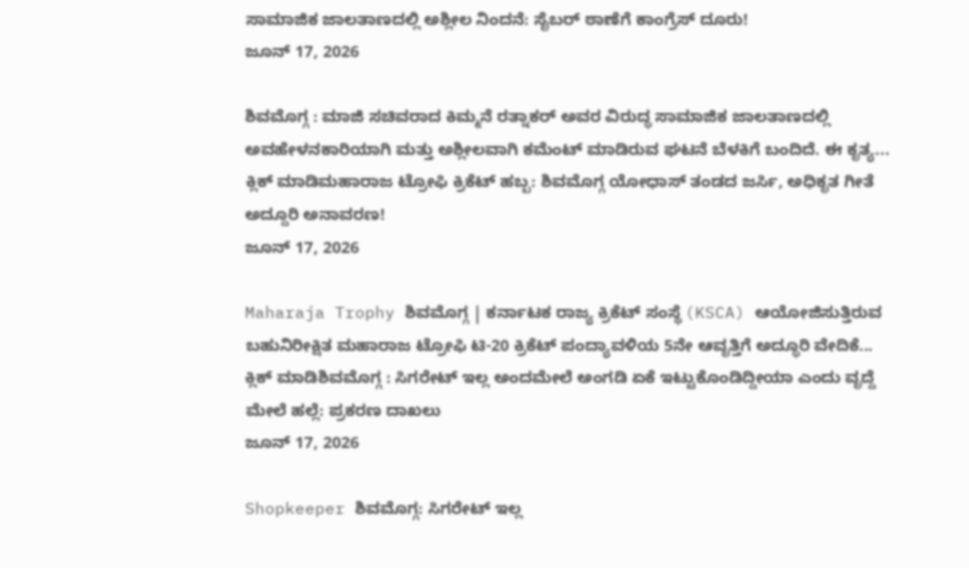ಸಾಮಾಜಿಕ ಜಾಲತಾಣದಲ್ಲಿ ಅಶ್ಲೀಲ ನಿಂದನೆ: ಸೈಬರ್ ಠಾಣೆಗೆ ಕಾಂಗ್ರೆಸ್ ದೂರು!
ಜೂನ್ 17, 2026

ಶಿವಮೊಗ್ಗ : ಮಾಜಿ ಸಚಿವರಾದ ಕಿಮ್ಮನೆ ರತ್ನಾಕರ್ ಅವರ ವಿರುದ್ಧ ಸಾಮಾಜಿಕ ಜಾಲತಾಣದಲ್ಲಿ ಅವಹೇಳನಕಾರಿಯಾಗಿ ಮತ್ತು ಅಶ್ಲೀಲವಾಗಿ ಕಮೆಂಟ್ ಮಾಡಿರುವ ಘಟನೆ ಬೆಳಕಿಗೆ ಬಂದಿದೆ. ಈ ಕೃತ್ಯ...
ಕ್ಲಿಕ್ ಮಾಡಿಮಹಾರಾಜ ಟ್ರೋಫಿ ಕ್ರಿಕೆಟ್ ಹಬ್ಬ: ಶಿವಮೊಗ್ಗ ಯೋಧಾಸ್ ತಂಡದ ಜರ್ಸಿ, ಅಧಿಕೃತ ಗೀತೆ ಅದ್ದೂರಿ ಅನಾವರಣ!
ಜೂನ್ 17, 2026

Maharaja Trophy ಶಿವಮೊಗ್ಗ | ಕರ್ನಾಟಕ ರಾಜ್ಯ ಕ್ರಿಕೆಟ್ ಸಂಸ್ಥೆ (KSCA) ಆಯೋಜಿಸುತ್ತಿರುವ ಬಹುನಿರೀಕ್ಷಿತ ಮಹಾರಾಜ ಟ್ರೋಫಿ ಟಿ-20 ಕ್ರಿಕೆಟ್ ಪಂದ್ಯಾವಳಿಯ 5ನೇ ಆವೃತ್ತಿಗೆ ಅದ್ಧೂರಿ ವೇದಿಕೆ...
ಕ್ಲಿಕ್ ಮಾಡಿಶಿವಮೊಗ್ಗ : ಸಿಗರೇಟ್ ಇಲ್ಲ ಅಂದಮೇಲೆ ಅಂಗಡಿ ಏಕೆ ಇಟ್ಟುಕೊಂಡಿದ್ದೀಯಾ ಎಂದು ವೃದ್ದೆ ಮೇಲೆ ಹಲ್ಲೆ: ಪ್ರಕರಣ ದಾಖಲು
ಜೂನ್ 17, 2026

Shopkeeper ಶಿವಮೊಗ್ಗ: ಸಿಗರೇಟ್ ಇಲ್ಲ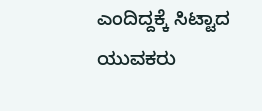ಎಂದಿದ್ದಕ್ಕೆ ಸಿಟ್ಟಾದ ಯುವಕರು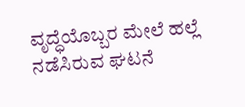ವೃದ್ಧೆಯೊಬ್ಬರ ಮೇಲೆ ಹಲ್ಲೆ ನಡೆಸಿರುವ ಘಟನೆ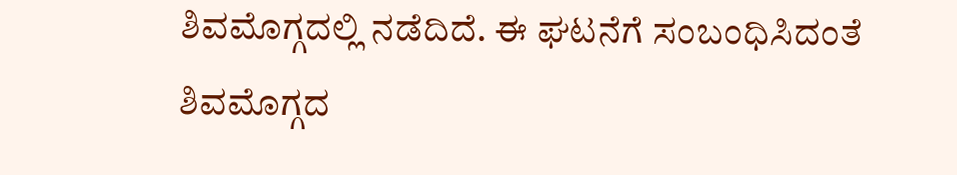ಶಿವಮೊಗ್ಗದಲ್ಲಿ ನಡೆದಿದೆ. ಈ ಘಟನೆಗೆ ಸಂಬಂಧಿಸಿದಂತೆ ಶಿವಮೊಗ್ಗದ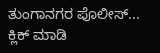ತುಂಗಾನಗರ ಪೊಲೀಸ್...
ಕ್ಲಿಕ್ ಮಾಡಿ